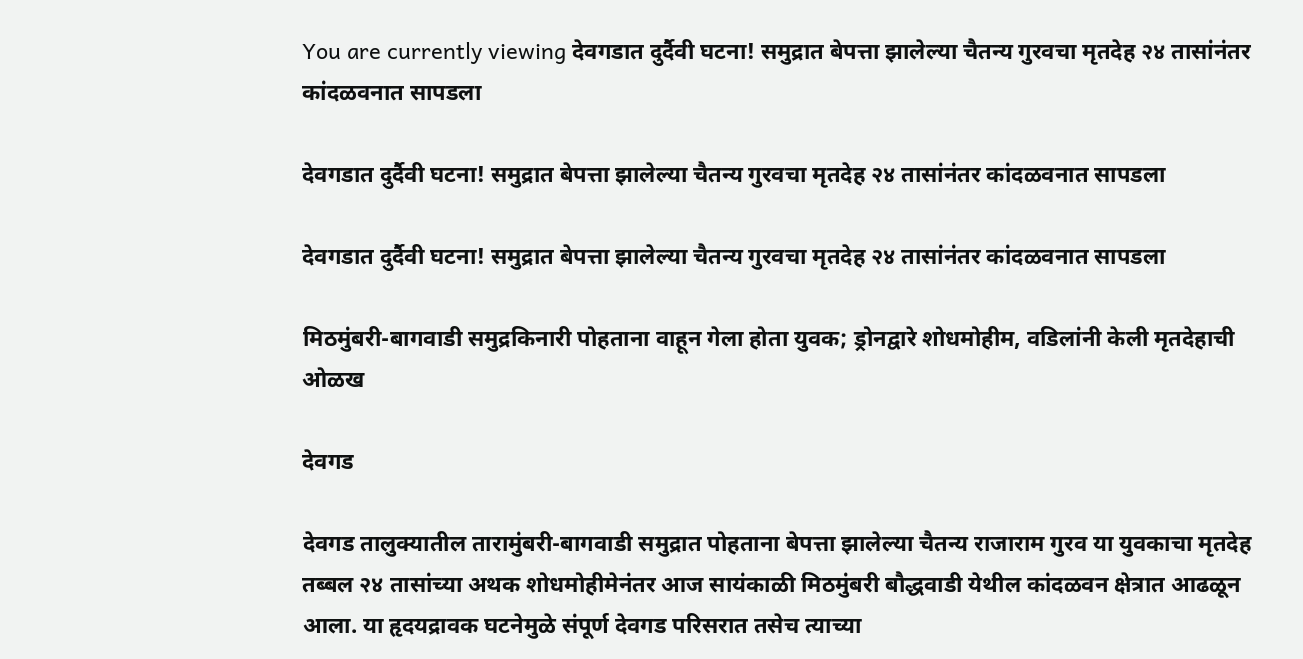You are currently viewing देवगडात दुर्दैवी घटना! समुद्रात बेपत्ता झालेल्या चैतन्य गुरवचा मृतदेह २४ तासांनंतर कांदळवनात सापडला

देवगडात दुर्दैवी घटना! समुद्रात बेपत्ता झालेल्या चैतन्य गुरवचा मृतदेह २४ तासांनंतर कांदळवनात सापडला

देवगडात दुर्दैवी घटना! समुद्रात बेपत्ता झालेल्या चैतन्य गुरवचा मृतदेह २४ तासांनंतर कांदळवनात सापडला

मिठमुंबरी-बागवाडी समुद्रकिनारी पोहताना वाहून गेला होता युवक; ड्रोनद्वारे शोधमोहीम, वडिलांनी केली मृतदेहाची ओळख

देवगड

देवगड तालुक्यातील तारामुंबरी-बागवाडी समुद्रात पोहताना बेपत्ता झालेल्या चैतन्य राजाराम गुरव या युवकाचा मृतदेह तब्बल २४ तासांच्या अथक शोधमोहीमेनंतर आज सायंकाळी मिठमुंबरी बौद्धवाडी येथील कांदळवन क्षेत्रात आढळून आला. या हृदयद्रावक घटनेमुळे संपूर्ण देवगड परिसरात तसेच त्याच्या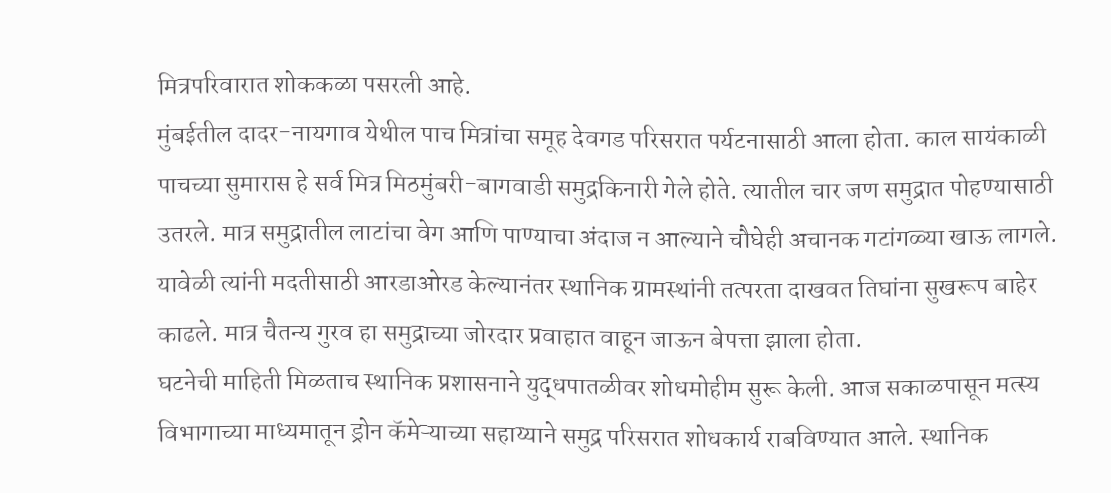मित्रपरिवारात शोककळा पसरली आहे.
मुंबईतील दादर-नायगाव येथील पाच मित्रांचा समूह देवगड परिसरात पर्यटनासाठी आला होता. काल सायंकाळी पाचच्या सुमारास हे सर्व मित्र मिठमुंबरी-बागवाडी समुद्रकिनारी गेले होते. त्यातील चार जण समुद्रात पोहण्यासाठी उतरले. मात्र समुद्रातील लाटांचा वेग आणि पाण्याचा अंदाज न आल्याने चौघेही अचानक गटांगळ्या खाऊ लागले.
यावेळी त्यांनी मदतीसाठी आरडाओरड केल्यानंतर स्थानिक ग्रामस्थांनी तत्परता दाखवत तिघांना सुखरूप बाहेर काढले. मात्र चैतन्य गुरव हा समुद्राच्या जोरदार प्रवाहात वाहून जाऊन बेपत्ता झाला होता.
घटनेची माहिती मिळताच स्थानिक प्रशासनाने युद्धपातळीवर शोधमोहीम सुरू केली. आज सकाळपासून मत्स्य विभागाच्या माध्यमातून ड्रोन कॅमेऱ्याच्या सहाय्याने समुद्र परिसरात शोधकार्य राबविण्यात आले. स्थानिक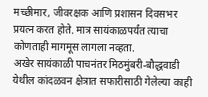मच्छीमार, जीवरक्षक आणि प्रशासन दिवसभर प्रयत्न करत होते. मात्र सायंकाळपर्यंत त्याचा कोणताही मागमूस लागला नव्हता.
अखेर सायंकाळी पाचनंतर मिठमुंबरी-बौद्धवाडी येथील कांदळवन क्षेत्रात सफारीसाठी गेलेल्या काही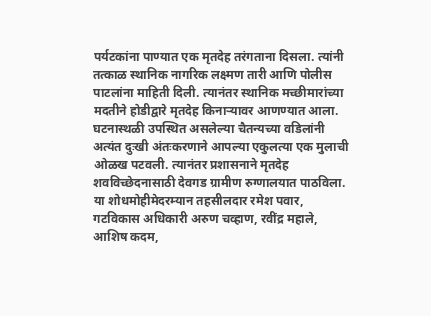पर्यटकांना पाण्यात एक मृतदेह तरंगताना दिसला. त्यांनी तत्काळ स्थानिक नागरिक लक्ष्मण तारी आणि पोलीस पाटलांना माहिती दिली. त्यानंतर स्थानिक मच्छीमारांच्या मदतीने होडीद्वारे मृतदेह किनाऱ्यावर आणण्यात आला.
घटनास्थळी उपस्थित असलेल्या चैतन्यच्या वडिलांनी अत्यंत दुःखी अंतःकरणाने आपल्या एकुलत्या एक मुलाची ओळख पटवली. त्यानंतर प्रशासनाने मृतदेह शवविच्छेदनासाठी देवगड ग्रामीण रुग्णालयात पाठविला.
या शोधमोहीमेदरम्यान तहसीलदार रमेश पवार, गटविकास अधिकारी अरुण चव्हाण, रवींद्र महाले, आशिष कदम,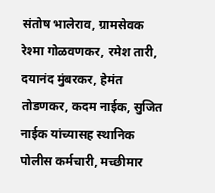संतोष भालेराव, ग्रामसेवक रेश्मा गोळवणकर, रमेश तारी, दयानंद मुंबरकर, हेमंत तोडणकर, कदम नाईक, सुजित नाईक यांच्यासह स्थानिक पोलीस कर्मचारी, मच्छीमार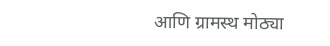आणि ग्रामस्थ मोठ्या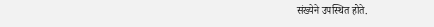संख्येने उपस्थित होते.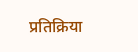प्रतिक्रिया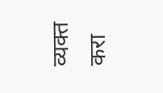व्यक्त करा